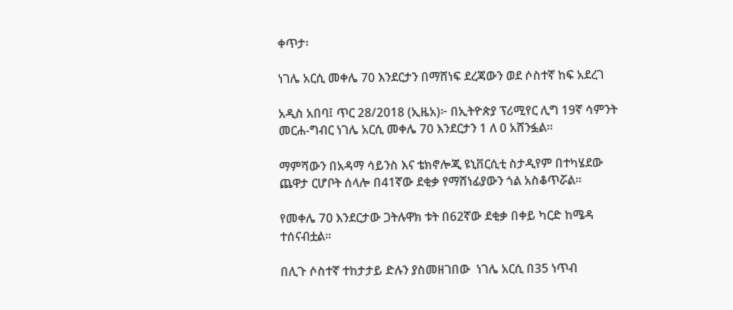ቀጥታ፡

ነገሌ አርሲ መቀሌ 70 እንደርታን በማሸነፍ ደረጃውን ወደ ሶስተኛ ከፍ አደረገ

አዲስ አበባ፤ ጥር 28/2018 (ኢዜአ)፦ በኢትዮጵያ ፕሪሚየር ሊግ 19ኛ ሳምንት መርሐ-ግብር ነገሌ አርሲ መቀሌ 70 እንደርታን 1 ለ 0 አሸንፏል።

ማምሻውን በአዳማ ሳይንስ እና ቴክኖሎጂ ዩኒቨርሲቲ ስታዲየም በተካሄደው ጨዋታ ርሆቦት ሰላሎ በ41ኛው ደቂቃ የማሸነፊያውን ጎል አስቆጥሯል።

የመቀሌ 7ዐ እንደርታው ጋትሉዋክ ቱት በ62ኛው ደቂቃ በቀይ ካርድ ከሜዳ ተሰናብቷል።

በሊጉ ሶስተኛ ተከታታይ ድሉን ያስመዘገበው  ነገሌ አርሲ በ35 ነጥብ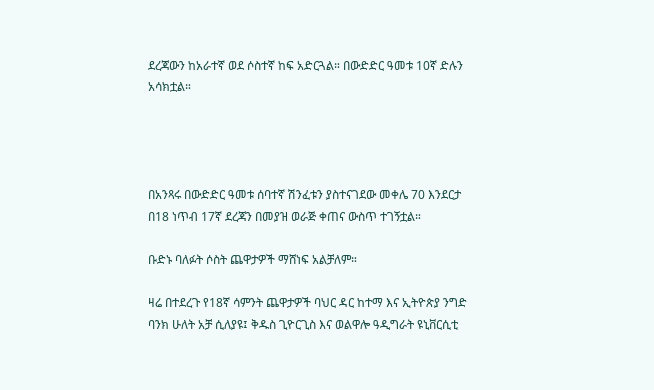ደረጃውን ከአራተኛ ወደ ሶስተኛ ከፍ አድርጓል። በውድድር ዓመቱ 10ኛ ድሉን አሳክቷል።




በአንጻሩ በውድድር ዓመቱ ሰባተኛ ሽንፈቱን ያስተናገደው መቀሌ 70 እንደርታ በ18 ነጥብ 17ኛ ደረጃን በመያዝ ወራጅ ቀጠና ውስጥ ተገኝቷል።

ቡድኑ ባለፉት ሶስት ጨዋታዎች ማሸነፍ አልቻለም።

ዛሬ በተደረጉ የ18ኛ ሳምንት ጨዋታዎች ባህር ዳር ከተማ እና ኢትዮጵያ ንግድ ባንክ ሁለት አቻ ሲለያዩ፤ ቅዱስ ጊዮርጊስ እና ወልዋሎ ዓዲግራት ዩኒቨርሲቲ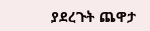ያደረጉት ጨዋታ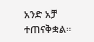አንድ አቻ ተጠናቅቋል።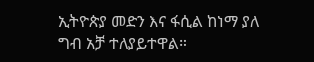ኢትዮጵያ መድን እና ፋሲል ከነማ ያለ ግብ አቻ ተለያይተዋል።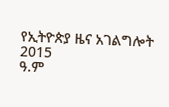የኢትዮጵያ ዜና አገልግሎት
2015
ዓ.ም